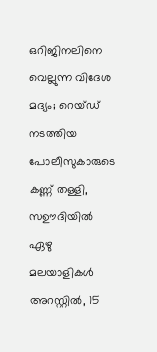ഒറിജിനലിനെ വെല്ലുന്ന വിദേശ മദ്യം; റെയ്ഡ് നടത്തിയ പോലീസുകാരുടെ കണ്ണ് തള്ളി, സഊദിയിൽ ഏഴു മലയാളികൾ അറസ്റ്റിൽ, 15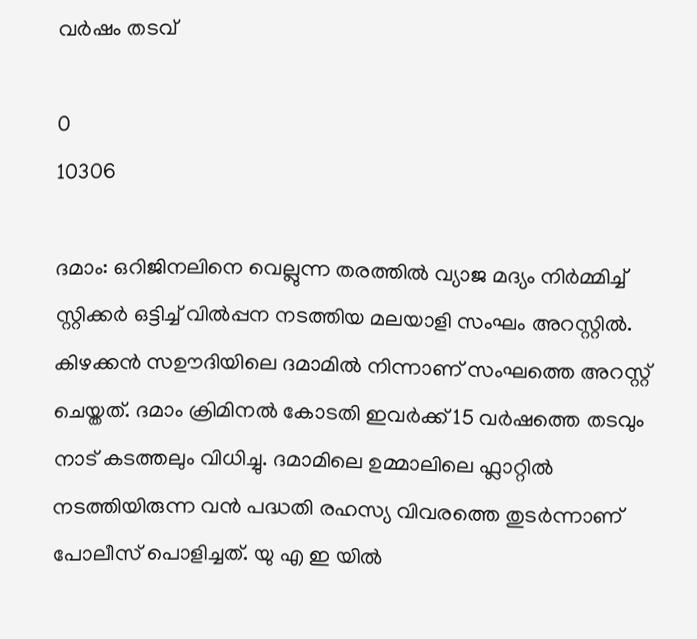വർഷം തടവ്

0
10306

ദമാം: ഒറിജിനലിനെ വെല്ലുന്ന തരത്തിൽ വ്യാജ മദ്യം നിർമ്മിച്ച് സ്റ്റിക്കർ ഒട്ടിച്ച് വിൽപ്പന നടത്തിയ മലയാളി സംഘം അറസ്റ്റിൽ. കിഴക്കൻ സഊദിയിലെ ദമാമിൽ നിന്നാണ് സംഘത്തെ അറസ്റ്റ് ചെയ്തത്. ദമാം ക്രിമിനൽ കോടതി ഇവർക്ക് 15 വർഷത്തെ തടവും നാട് കടത്തലും വിധിച്ചു. ദമാമിലെ ഉമ്മാലിലെ ഫ്ലാറ്റിൽ നടത്തിയിരുന്ന വൻ പദ്ധതി രഹസ്യ വിവരത്തെ തുടർന്നാണ് പോലീസ് പൊളിച്ചത്. യു എ ഇ യിൽ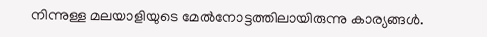നിന്നുള്ള മലയാളിയുടെ മേൽനോട്ടത്തിലായിരുന്നു കാര്യങ്ങൾ.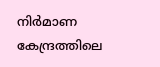നിർമാണ കേന്ദ്രത്തിലെ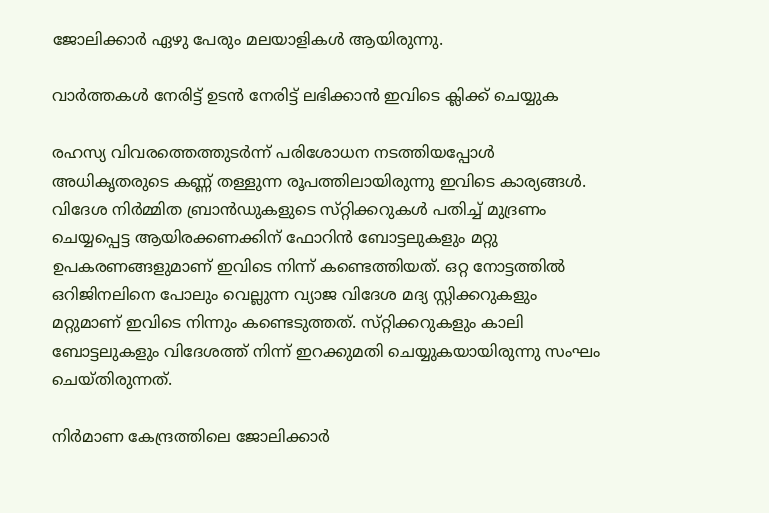ജോലിക്കാർ ഏഴു പേരും മലയാളികൾ ആയിരുന്നു.

വാർത്തകൾ നേരിട്ട് ഉടൻ നേരിട്ട് ലഭിക്കാൻ ഇവിടെ ക്ലിക്ക് ചെയ്യുക

രഹസ്യ വിവരത്തെത്തുടർന്ന് പരിശോധന നടത്തിയപ്പോൾ അധികൃതരുടെ കണ്ണ് തള്ളുന്ന രൂപത്തിലായിരുന്നു ഇവിടെ കാര്യങ്ങൾ. വിദേശ നിർമ്മിത ബ്രാൻഡുകളുടെ സ്‌റ്റിക്കറുകൾ പതിച്ച് മുദ്രണം ചെയ്യപ്പെട്ട ആയിരക്കണക്കിന് ഫോറിൻ ബോട്ടലുകളും മറ്റു ഉപകരണങ്ങളുമാണ് ഇവിടെ നിന്ന് കണ്ടെത്തിയത്. ഒറ്റ നോട്ടത്തിൽ ഒറിജിനലിനെ പോലും വെല്ലുന്ന വ്യാജ വിദേശ മദ്യ സ്റ്റിക്കറുകളും മറ്റുമാണ് ഇവിടെ നിന്നും കണ്ടെടുത്തത്. സ്‌റ്റിക്കറുകളും കാലി ബോട്ടലുകളും വിദേശത്ത് നിന്ന് ഇറക്കുമതി ചെയ്യുകയായിരുന്നു സംഘം ചെയ്തിരുന്നത്.

നിർമാണ കേന്ദ്രത്തിലെ ജോലിക്കാർ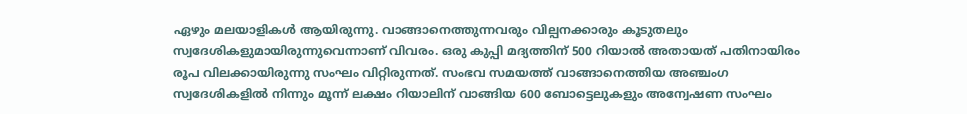ഏഴും മലയാളികൾ ആയിരുന്നു. വാങ്ങാനെത്തുന്നവരും വില്പനക്കാരും കൂടുതലും സ്വദേശികളുമായിരുന്നുവെന്നാണ് വിവരം. ഒരു കുപ്പി മദ്യത്തിന് 500 റിയാൽ അതായത് പതിനായിരം രൂപ വിലക്കായിരുന്നു സംഘം വിറ്റിരുന്നത്. സംഭവ സമയത്ത് വാങ്ങാനെത്തിയ അഞ്ചംഗ സ്വദേശികളിൽ നിന്നും മൂന്ന് ലക്ഷം റിയാലിന് വാങ്ങിയ 600 ബോട്ടെലുകളും അന്വേഷണ സംഘം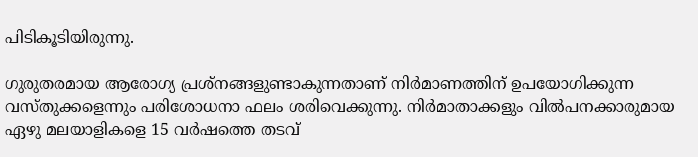പിടികൂടിയിരുന്നു.

ഗുരുതരമായ ആരോഗ്യ പ്രശ്നങ്ങളുണ്ടാകുന്നതാണ് നിർമാണത്തിന് ഉപയോഗിക്കുന്ന വസ്തുക്കളെന്നും പരിശോധനാ ഫലം ശരിവെക്കുന്നു. നിർമാതാക്കളും വിൽപനക്കാരുമായ ഏഴു മലയാളികളെ 15 വർഷത്തെ തടവ്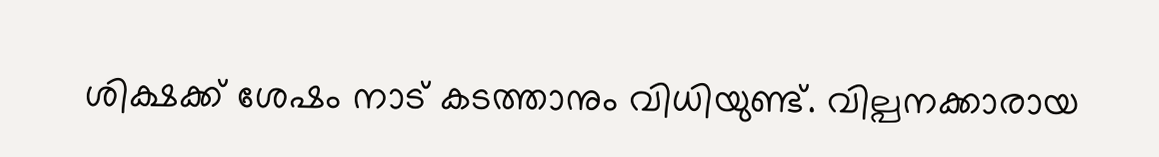ശിക്ഷക്ക് ശേഷം നാട് കടത്താനും വിധിയുണ്ട്. വില്പനക്കാരായ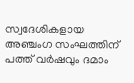സ്വദേശികളായ അഞ്ചംഗ സംഘത്തിന് പത്ത് വർഷവും ദമാം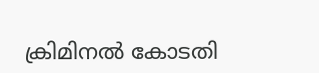ക്രിമിനൽ കോടതി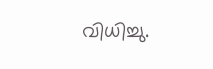വിധിച്ചു.